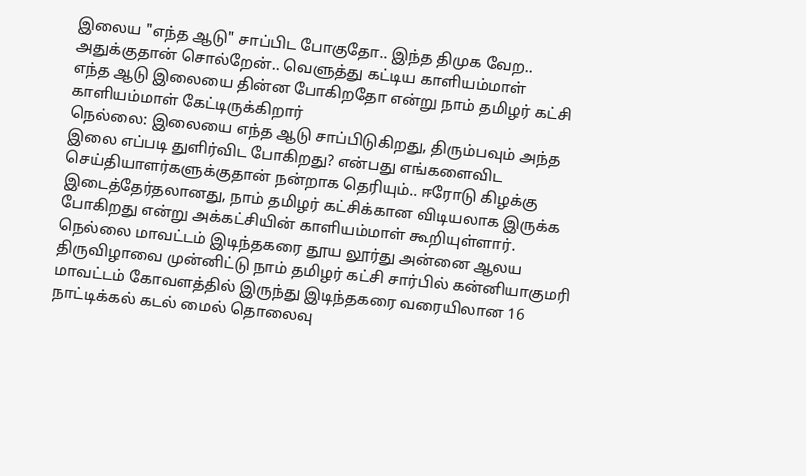இலைய "எந்த ஆடு" சாப்பிட போகுதோ.. இந்த திமுக வேற.. அதுக்குதான் சொல்றேன்.. வெளுத்து கட்டிய காளியம்மாள்
எந்த ஆடு இலையை தின்ன போகிறதோ என்று நாம் தமிழர் கட்சி காளியம்மாள் கேட்டிருக்கிறார்
நெல்லை: இலையை எந்த ஆடு சாப்பிடுகிறது, திரும்பவும் அந்த இலை எப்படி துளிர்விட போகிறது? என்பது எங்களைவிட செய்தியாளர்களுக்குதான் நன்றாக தெரியும்.. ஈரோடு கிழக்கு இடைத்தேர்தலானது, நாம் தமிழர் கட்சிக்கான விடியலாக இருக்க போகிறது என்று அக்கட்சியின் காளியம்மாள் கூறியுள்ளார்.
நெல்லை மாவட்டம் இடிந்தகரை தூய லூர்து அன்னை ஆலய திருவிழாவை முன்னிட்டு நாம் தமிழர் கட்சி சார்பில் கன்னியாகுமரி மாவட்டம் கோவளத்தில் இருந்து இடிந்தகரை வரையிலான 16 நாட்டிக்கல் கடல் மைல் தொலைவு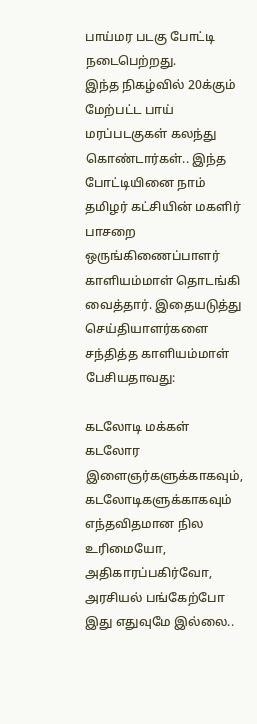பாய்மர படகு போட்டி நடைபெற்றது.
இந்த நிகழ்வில் 20க்கும் மேற்பட்ட பாய் மரப்படகுகள் கலந்து கொண்டார்கள்.. இந்த போட்டியினை நாம் தமிழர் கட்சியின் மகளிர் பாசறை ஒருங்கிணைப்பாளர் காளியம்மாள் தொடங்கி வைத்தார். இதையடுத்து செய்தியாளர்களை சந்தித்த காளியம்மாள் பேசியதாவது:

கடலோடி மக்கள்
கடலோர இளைஞர்களுக்காகவும், கடலோடிகளுக்காகவும் எந்தவிதமான நில உரிமையோ, அதிகாரப்பகிர்வோ, அரசியல் பங்கேற்போ இது எதுவுமே இல்லை..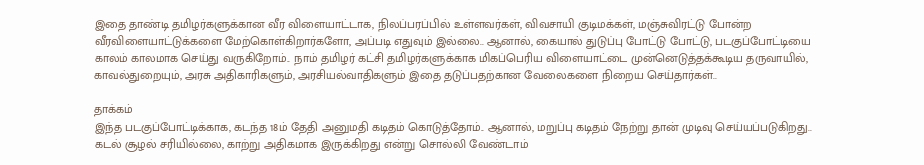இதை தாண்டி தமிழர்களுக்கான வீர விளையாட்டாக, நிலப்பரப்பில் உள்ளவர்கள், விவசாயி குடிமக்கள், மஞ்சுவிரட்டு போன்ற வீரவிளையாட்டுக்களை மேற்கொள்கிறார்களோ, அப்படி எதுவும் இல்லை.. ஆனால், கையால் துடுப்பு போட்டு போட்டு, படகுப்போட்டியை காலம் காலமாக செய்து வருகிறோம்.. நாம் தமிழர் கட்சி தமிழர்களுக்காக மிகப்பெரிய விளையாட்டை முன்னெடுத்தக்கூடிய தருவாயில், காவல்துறையும், அரசு அதிகாரிகளும், அரசியல்வாதிகளும் இதை தடுப்பதற்கான வேலைகளை நிறைய செய்தார்கள்..

தாக்கம்
இந்த படகுப்போட்டிக்காக, கடந்த 18ம் தேதி அனுமதி கடிதம் கொடுத்தோம்.. ஆனால், மறுப்பு கடிதம் நேற்று தான் முடிவு செய்யப்படுகிறது.. கடல் சூழல் சரியில்லை, காற்று அதிகமாக இருக்கிறது என்று சொல்லி வேண்டாம்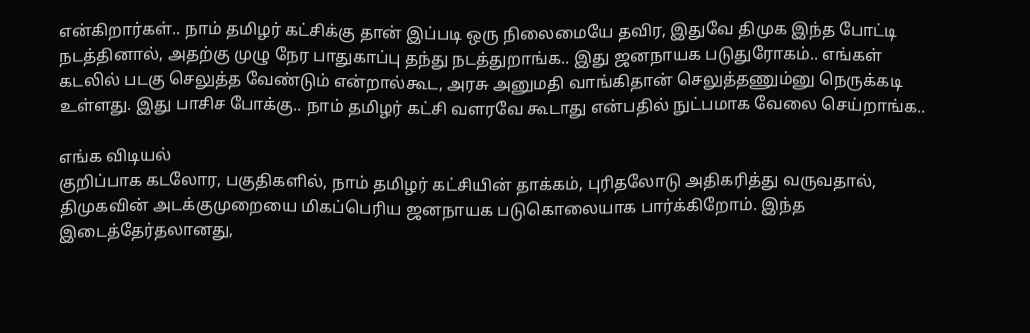என்கிறார்கள்.. நாம் தமிழர் கட்சிக்கு தான் இப்படி ஒரு நிலைமையே தவிர, இதுவே திமுக இந்த போட்டி நடத்தினால், அதற்கு முழு நேர பாதுகாப்பு தந்து நடத்துறாங்க.. இது ஜனநாயக படுதுரோகம்.. எங்கள் கடலில் படகு செலுத்த வேண்டும் என்றால்கூட, அரசு அனுமதி வாங்கிதான் செலுத்தணும்னு நெருக்கடி உள்ளது. இது பாசிச போக்கு.. நாம் தமிழர் கட்சி வளரவே கூடாது என்பதில் நுட்பமாக வேலை செய்றாங்க..

எங்க விடியல்
குறிப்பாக கடலோர, பகுதிகளில், நாம் தமிழர் கட்சியின் தாக்கம், புரிதலோடு அதிகரித்து வருவதால், திமுகவின் அடக்குமுறையை மிகப்பெரிய ஜனநாயக படுகொலையாக பார்க்கிறோம். இந்த இடைத்தேர்தலானது,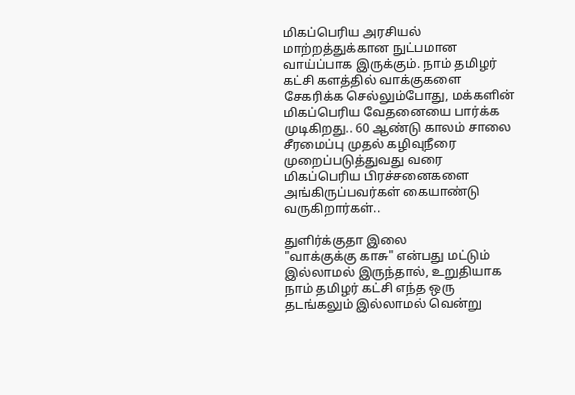மிகப்பெரிய அரசியல் மாற்றத்துக்கான நுட்பமான வாய்ப்பாக இருக்கும். நாம் தமிழர் கட்சி களத்தில் வாக்குகளை சேகரிக்க செல்லும்போது, மக்களின் மிகப்பெரிய வேதனையை பார்க்க முடிகிறது.. 60 ஆண்டு காலம் சாலை சீரமைப்பு முதல் கழிவுநீரை முறைப்படுத்துவது வரை மிகப்பெரிய பிரச்சனைகளை அங்கிருப்பவர்கள் கையாண்டு வருகிறார்கள்..

துளிர்க்குதா இலை
"வாக்குக்கு காசு" என்பது மட்டும் இல்லாமல் இருந்தால், உறுதியாக நாம் தமிழர் கட்சி எந்த ஒரு தடங்கலும் இல்லாமல் வென்று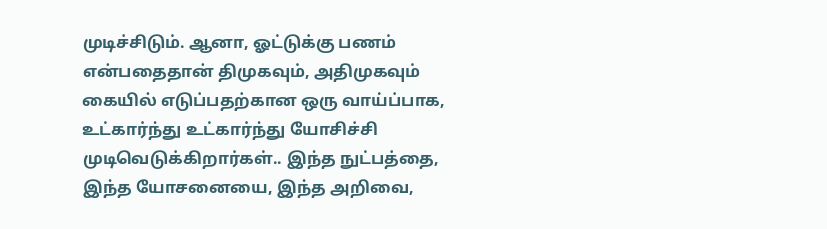முடிச்சிடும். ஆனா, ஓட்டுக்கு பணம் என்பதைதான் திமுகவும், அதிமுகவும் கையில் எடுப்பதற்கான ஒரு வாய்ப்பாக, உட்கார்ந்து உட்கார்ந்து யோசிச்சி முடிவெடுக்கிறார்கள்.. இந்த நுட்பத்தை, இந்த யோசனையை, இந்த அறிவை,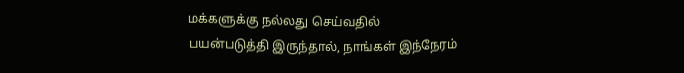மக்களுக்கு நல்லது செய்வதில் பயன்படுத்தி இருந்தால், நாங்கள் இந்நேரம்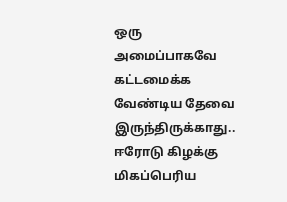ஒரு அமைப்பாகவே கட்டமைக்க வேண்டிய தேவை இருந்திருக்காது.. ஈரோடு கிழக்கு மிகப்பெரிய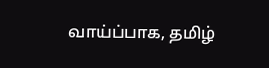வாய்ப்பாக, தமிழ்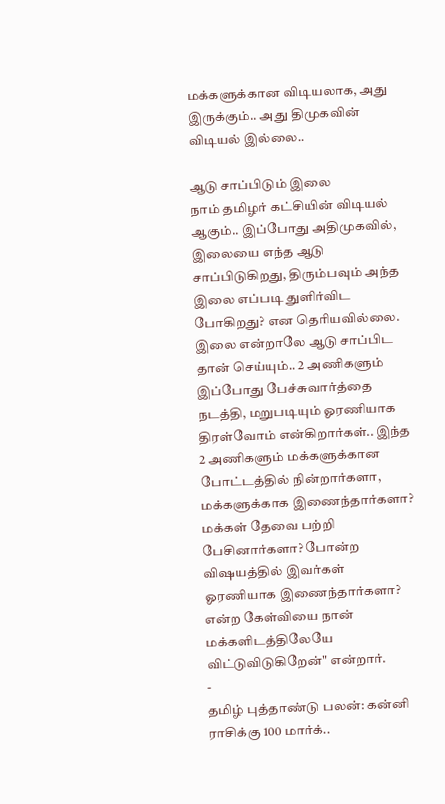மக்களுக்கான விடியலாக, அது இருக்கும்.. அது திமுகவின் விடியல் இல்லை..

ஆடு சாப்பிடும் இலை
நாம் தமிழர் கட்சியின் விடியல் ஆகும்.. இப்போது அதிமுகவில், இலையை எந்த ஆடு சாப்பிடுகிறது, திரும்பவும் அந்த இலை எப்படி துளிர்விட போகிறது? என தெரியவில்லை. இலை என்றாலே ஆடு சாப்பிட தான் செய்யும்.. 2 அணிகளும் இப்போது பேச்சுவார்த்தை நடத்தி, மறுபடியும் ஓரணியாக திரள்வோம் என்கிறார்கள்.. இந்த 2 அணிகளும் மக்களுக்கான போட்டத்தில் நின்றார்களா, மக்களுக்காக இணைந்தார்களா? மக்கள் தேவை பற்றி பேசினார்களா? போன்ற விஷயத்தில் இவர்கள் ஓரணியாக இணைந்தார்களா? என்ற கேள்வியை நான் மக்களிடத்திலேயே விட்டுவிடுகிறேன்" என்றார்.
-
தமிழ் புத்தாண்டு பலன்: கன்னி ராசிக்கு 100 மார்க்..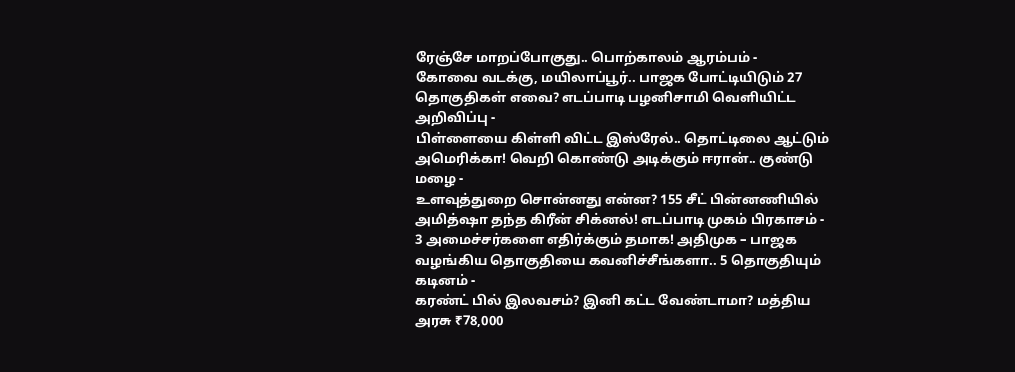ரேஞ்சே மாறப்போகுது.. பொற்காலம் ஆரம்பம் -
கோவை வடக்கு, மயிலாப்பூர்.. பாஜக போட்டியிடும் 27 தொகுதிகள் எவை? எடப்பாடி பழனிசாமி வெளியிட்ட அறிவிப்பு -
பிள்ளையை கிள்ளி விட்ட இஸ்ரேல்.. தொட்டிலை ஆட்டும் அமெரிக்கா! வெறி கொண்டு அடிக்கும் ஈரான்.. குண்டு மழை -
உளவுத்துறை சொன்னது என்ன? 155 சீட் பின்னணியில் அமித்ஷா தந்த கிரீன் சிக்னல்! எடப்பாடி முகம் பிரகாசம் -
3 அமைச்சர்களை எதிர்க்கும் தமாக! அதிமுக – பாஜக வழங்கிய தொகுதியை கவனிச்சீங்களா.. 5 தொகுதியும் கடினம் -
கரண்ட் பில் இலவசம்? இனி கட்ட வேண்டாமா? மத்திய அரசு ₹78,000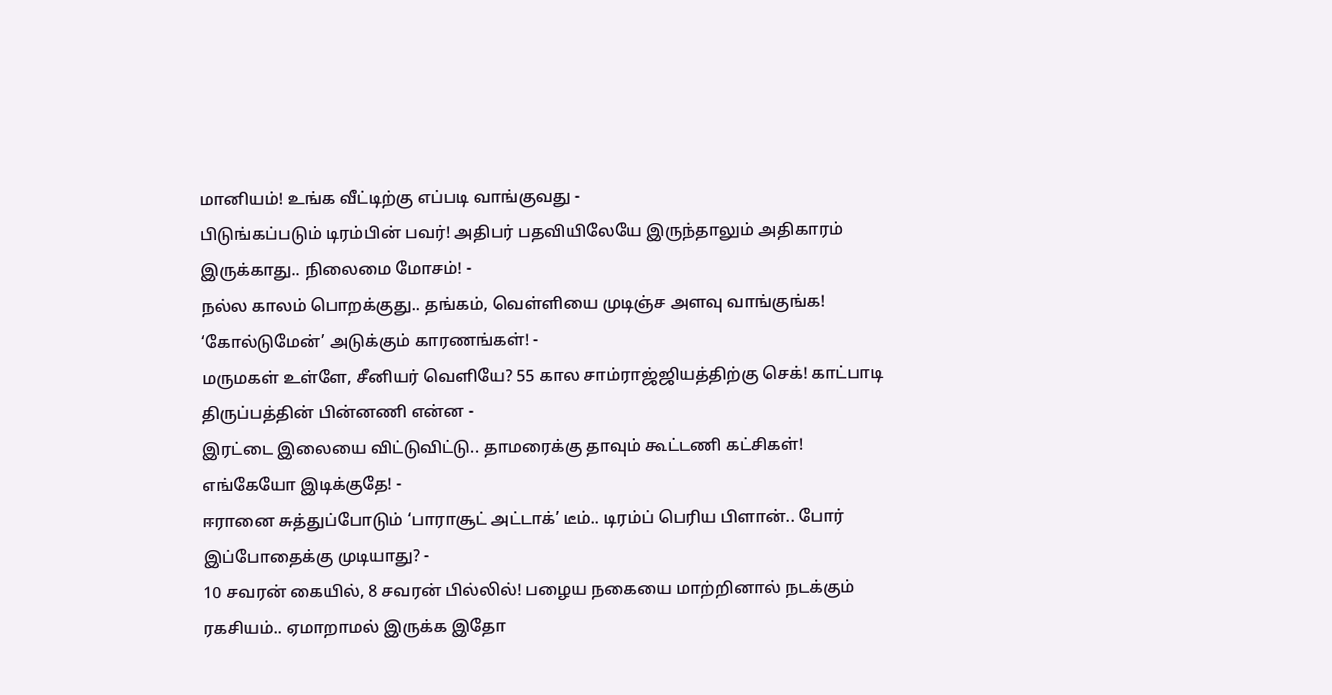மானியம்! உங்க வீட்டிற்கு எப்படி வாங்குவது -
பிடுங்கப்படும் டிரம்பின் பவர்! அதிபர் பதவியிலேயே இருந்தாலும் அதிகாரம் இருக்காது.. நிலைமை மோசம்! -
நல்ல காலம் பொறக்குது.. தங்கம், வெள்ளியை முடிஞ்ச அளவு வாங்குங்க! ‘கோல்டுமேன்’ அடுக்கும் காரணங்கள்! -
மருமகள் உள்ளே, சீனியர் வெளியே? 55 கால சாம்ராஜ்ஜியத்திற்கு செக்! காட்பாடி திருப்பத்தின் பின்னணி என்ன -
இரட்டை இலையை விட்டுவிட்டு.. தாமரைக்கு தாவும் கூட்டணி கட்சிகள்! எங்கேயோ இடிக்குதே! -
ஈரானை சுத்துப்போடும் ‘பாராசூட் அட்டாக்’ டீம்.. டிரம்ப் பெரிய பிளான்.. போர் இப்போதைக்கு முடியாது? -
10 சவரன் கையில், 8 சவரன் பில்லில்! பழைய நகையை மாற்றினால் நடக்கும் ரகசியம்.. ஏமாறாமல் இருக்க இதோ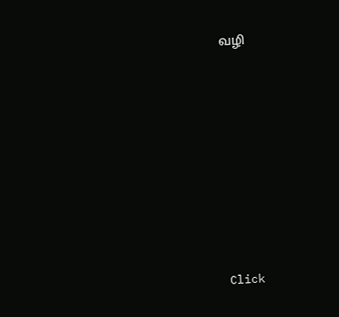வழி












Click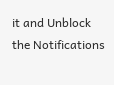it and Unblock the Notifications